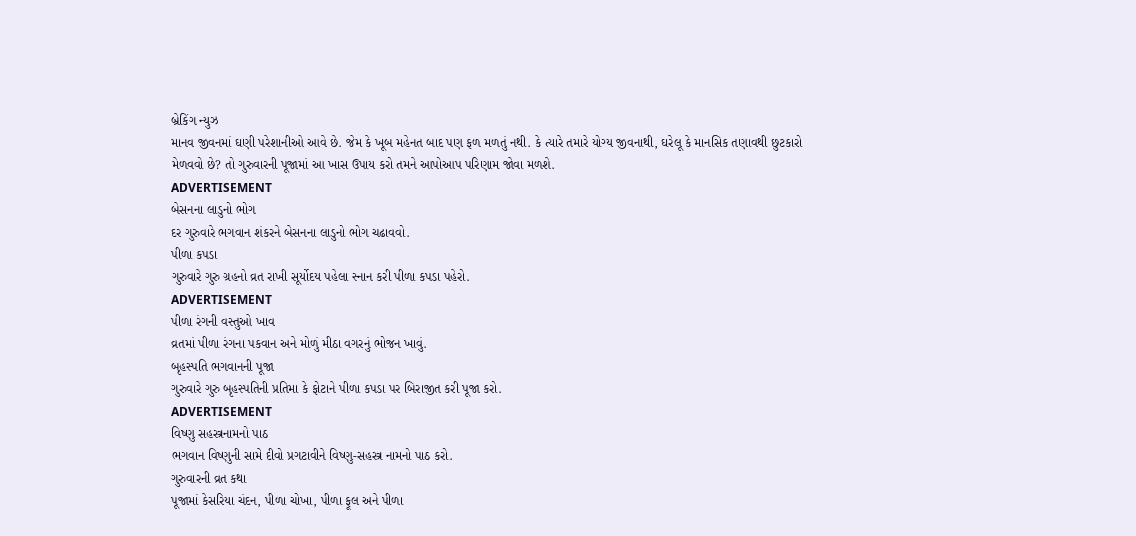બ્રેકિંગ ન્યુઝ
માનવ જીવનમાં ઘણી પરેશાનીઓ આવે છે. જેમ કે ખૂબ મહેનત બાદ પણ ફળ મળતું નથી. કે ત્યારે તમારે યોગ્ય જીવનાથી, ઘરેલૂ કે માનસિક તણાવથી છુટકારો મેળવવો છે? તો ગુરુવારની પૂજામાં આ ખાસ ઉપાય કરો તમને આપોઆપ પરિણામ જોવા મળશે.
ADVERTISEMENT
બેસનના લાડુનો ભોગ
દર ગુરુવારે ભગવાન શંકરને બેસનના લાડુનો ભોગ ચઢાવવો.
પીળા કપડા
ગુરુવારે ગુરુ ગ્રહનો વ્રત રાખી સૂર્યોદય પહેલા સ્નાન કરી પીળા કપડા પહેરો.
ADVERTISEMENT
પીળા રંગની વસ્તુઓ ખાવ
વ્રતમાં પીળા રંગના પકવાન અને મોળું મીઠા વગરનું ભોજન ખાવું.
બૃહસ્પતિ ભગવાનની પૂજા
ગુરુવારે ગુરુ બૃહસ્પતિની પ્રતિમા કે ફોટાને પીળા કપડા પર બિરાજીત કરી પૂજા કરો.
ADVERTISEMENT
વિષ્ણુ સહસ્ત્રનામનો પાઠ
ભગવાન વિષ્ણુની સામે દીવો પ્રગટાવીને વિષ્ણુ-સહસ્ત્ર નામનો પાઠ કરો.
ગુરુવારની વ્રત કથા
પૂજામાં કેસરિયા ચંદન, પીળા ચોખા, પીળા ફૂલ અને પીળા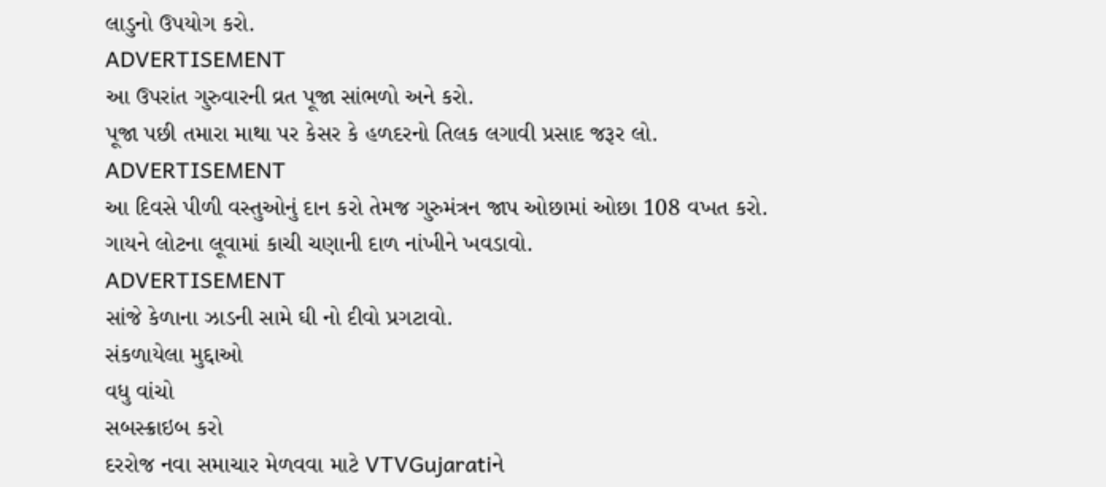લાડુનો ઉપયોગ કરો.
ADVERTISEMENT
આ ઉપરાંત ગુરુવારની વ્રત પૂજા સાંભળો અને કરો.
પૂજા પછી તમારા માથા પર કેસર કે હળદરનો તિલક લગાવી પ્રસાદ જરૂર લો.
ADVERTISEMENT
આ દિવસે પીળી વસ્તુઓનું દાન કરો તેમજ ગુરુમંત્રન જાપ ઓછામાં ઓછા 108 વખત કરો.
ગાયને લોટના લૂવામાં કાચી ચણાની દાળ નાંખીને ખવડાવો.
ADVERTISEMENT
સાંજે કેળાના ઝાડની સામે ઘી નો દીવો પ્રગટાવો.
સંકળાયેલા મુદ્દાઓ
વધુ વાંચો
સબસ્ક્રાઇબ કરો
દરરોજ નવા સમાચાર મેળવવા માટે VTVGujaratiને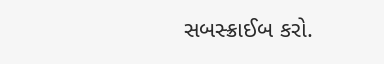સબસ્ક્રાઈબ કરો.